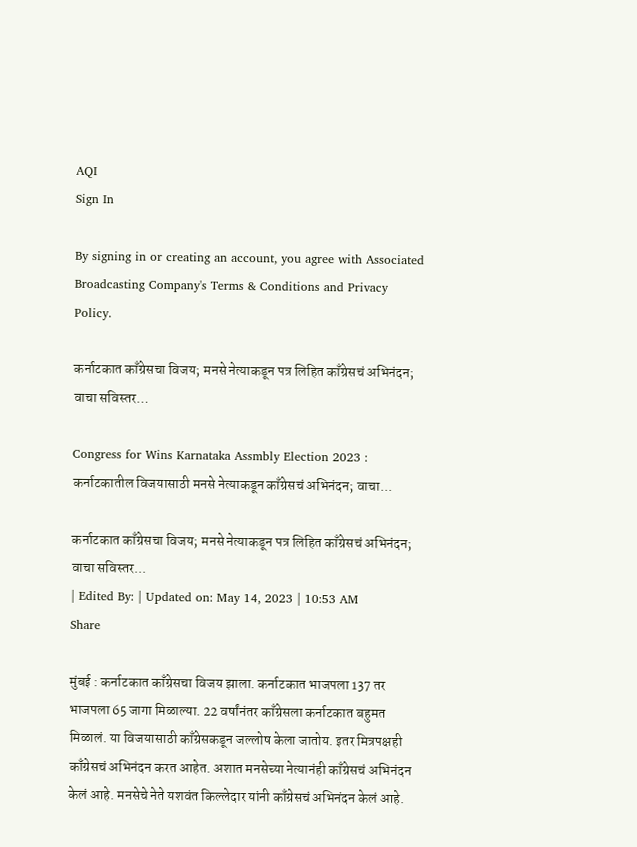AQI
Sign In

By signing in or creating an account, you agree with Associated Broadcasting Company's Terms & Conditions and Privacy Policy.

कर्नाटकात काँग्रेसचा विजय; मनसे नेत्याकडून पत्र लिहित काँग्रेसचं अभिनंदन; वाचा सविस्तर…

Congress for Wins Karnataka Assmbly Election 2023 : कर्नाटकातील विजयासाठी मनसे नेत्याकडून काँग्रेसचं अभिनंदन; वाचा...

कर्नाटकात काँग्रेसचा विजय; मनसे नेत्याकडून पत्र लिहित काँग्रेसचं अभिनंदन; वाचा सविस्तर...
| Edited By: | Updated on: May 14, 2023 | 10:53 AM
Share

मुंबई : कर्नाटकात काँग्रेसचा विजय झाला. कर्नाटकात भाजपला 137 तर भाजपला 65 जागा मिळाल्या. 22 वर्षांनंतर काँग्रेसला कर्नाटकात बहुमत मिळालं. या विजयासाठी काँग्रेसकडून जल्लोष केला जातोय. इतर मित्रपक्षही काँग्रेसचं अभिनंदन करत आहेत. अशात मनसेच्या नेत्यानंही काँग्रेसचं अभिनंदन केलं आहे. मनसेचे नेते यशवंत किल्लेदार यांनी काँग्रेसचं अभिनंदन केलं आहे.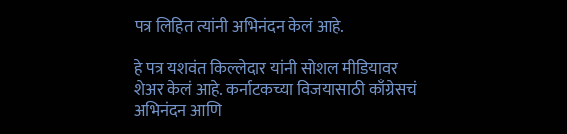पत्र लिहित त्यांनी अभिनंदन केलं आहे.

हे पत्र यशवंत किल्लेदार यांनी सोशल मीडियावर शेअर केलं आहे. कर्नाटकच्या विजयासाठी काँग्रेसचं अभिनंदन आणि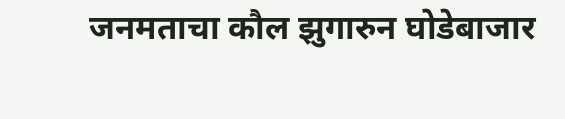जनमताचा कौल झुगारुन घोडेबाजार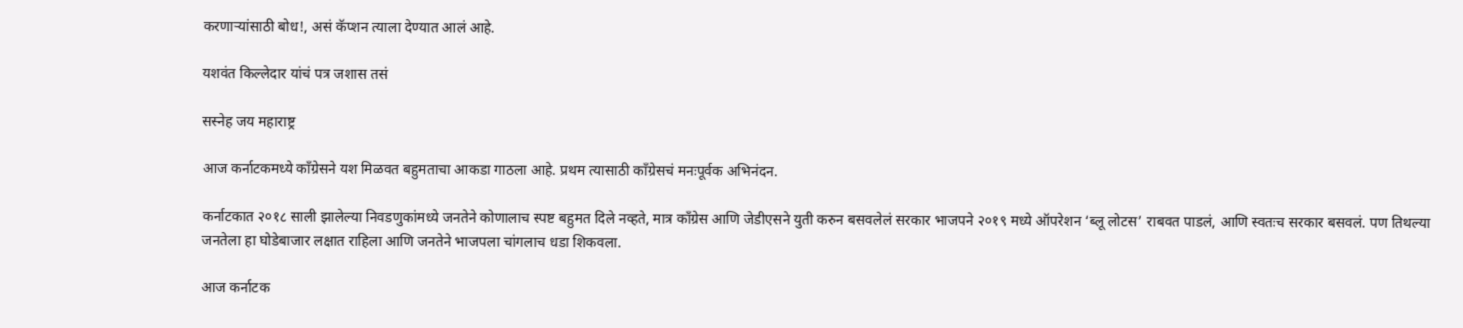करणाऱ्यांसाठी बोध!, असं कॅप्शन त्याला देण्यात आलं आहे.

यशवंत किल्लेदार यांचं पत्र जशास तसं

सस्नेह जय महाराष्ट्र

आज कर्नाटकमध्ये काँग्रेसने यश मिळवत बहुमताचा आकडा गाठला आहे. प्रथम त्यासाठी काँग्रेसचं मनःपूर्वक अभिनंदन.

कर्नाटकात २०१८ साली झालेल्या निवडणुकांमध्ये जनतेने कोणालाच स्पष्ट बहुमत दिले नव्हते, मात्र काँग्रेस आणि जेडीएसने युती करुन बसवलेलं सरकार भाजपने २०१९ मध्ये ऑपरेशन ‘ब्लू लोटस’ राबवत पाडलं, आणि स्वतःच सरकार बसवलं. पण तिथल्या जनतेला हा घोडेबाजार लक्षात राहिला आणि जनतेने भाजपला चांगलाच धडा शिकवला.

आज कर्नाटक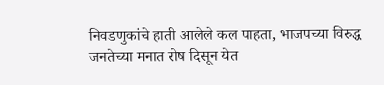निवडणुकांचे हाती आलेले कल पाहता, भाजपच्या विरुद्ध जनतेच्या मनात रोष दिसून येत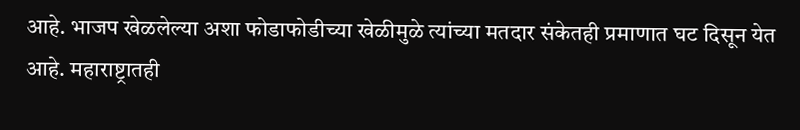आहे. भाजप खेळलेल्या अशा फोडाफोडीच्या खेळीमुळे त्यांच्या मतदार संकेतही प्रमाणात घट दिसून येत आहे. महाराष्ट्रातही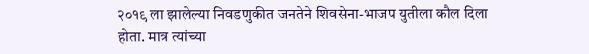२०१९ ला झालेल्या निवडणुकीत जनतेने शिवसेना-भाजप युतीला कौल दिला होता. मात्र त्यांच्या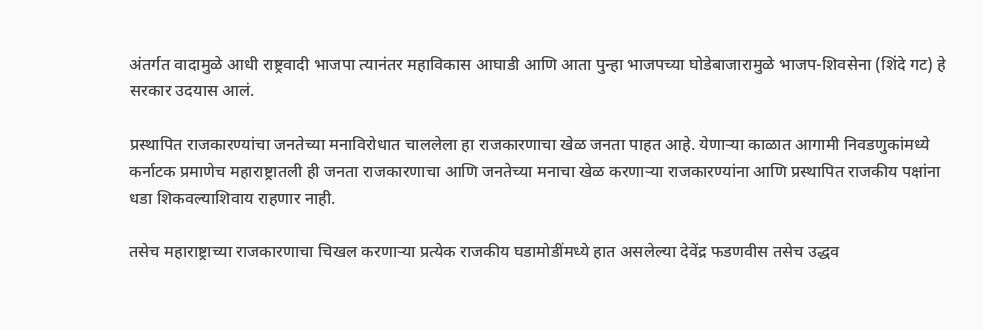अंतर्गत वादामुळे आधी राष्ट्रवादी भाजपा त्यानंतर महाविकास आघाडी आणि आता पुन्हा भाजपच्या घोडेबाजारामुळे भाजप-शिवसेना (शिंदे गट) हे सरकार उदयास आलं.

प्रस्थापित राजकारण्यांचा जनतेच्या मनाविरोधात चाललेला हा राजकारणाचा खेळ जनता पाहत आहे. येणाऱ्या काळात आगामी निवडणुकांमध्ये कर्नाटक प्रमाणेच महाराष्ट्रातली ही जनता राजकारणाचा आणि जनतेच्या मनाचा खेळ करणाऱ्या राजकारण्यांना आणि प्रस्थापित राजकीय पक्षांना धडा शिकवल्याशिवाय राहणार नाही.

तसेच महाराष्ट्राच्या राजकारणाचा चिखल करणाऱ्या प्रत्येक राजकीय घडामोडींमध्ये हात असलेल्या देवेंद्र फडणवीस तसेच उद्धव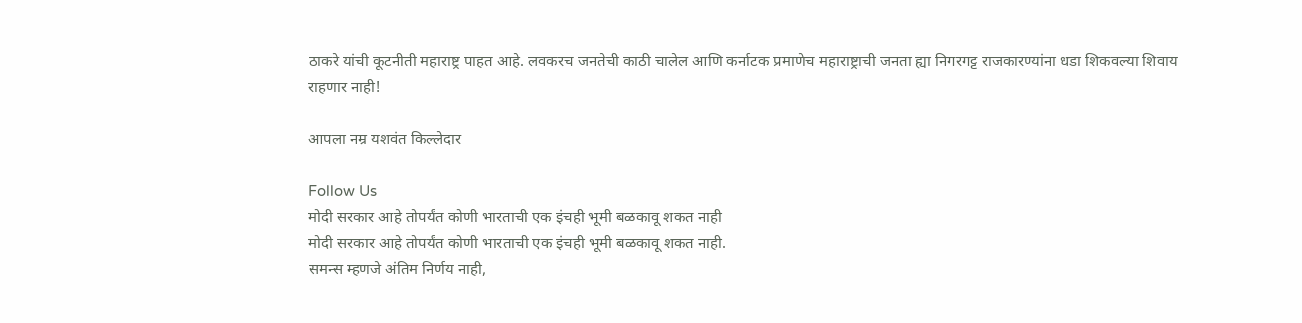ठाकरे यांची कूटनीती महाराष्ट्र पाहत आहे. लवकरच जनतेची काठी चालेल आणि कर्नाटक प्रमाणेच महाराष्ट्राची जनता ह्या निगरगट्ट राजकारण्यांना धडा शिकवल्या शिवाय राहणार नाही!

आपला नम्र यशवंत किल्लेदार

Follow Us
मोदी सरकार आहे तोपर्यंत कोणी भारताची एक इंचही भूमी बळकावू शकत नाही
मोदी सरकार आहे तोपर्यंत कोणी भारताची एक इंचही भूमी बळकावू शकत नाही.
समन्स म्हणजे अंतिम निर्णय नाही,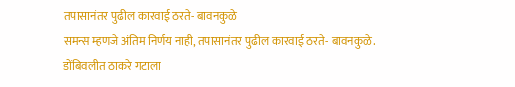तपासानंतर पुढील कारवाई ठरते- बावनकुळे
समन्स म्हणजे अंतिम निर्णय नाही, तपासानंतर पुढील कारवाई ठरते- बावनकुळे.
डोंबिवलीत ठाकरे गटाला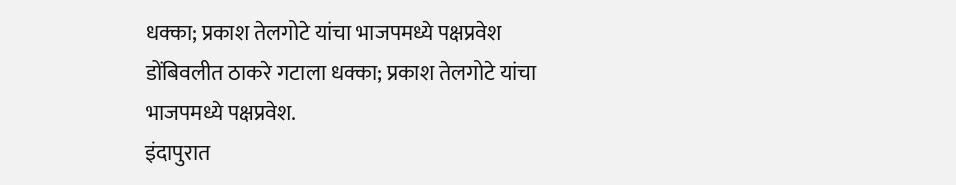धक्का; प्रकाश तेलगोटे यांचा भाजपमध्ये पक्षप्रवेश
डोंबिवलीत ठाकरे गटाला धक्का; प्रकाश तेलगोटे यांचा भाजपमध्ये पक्षप्रवेश.
इंदापुरात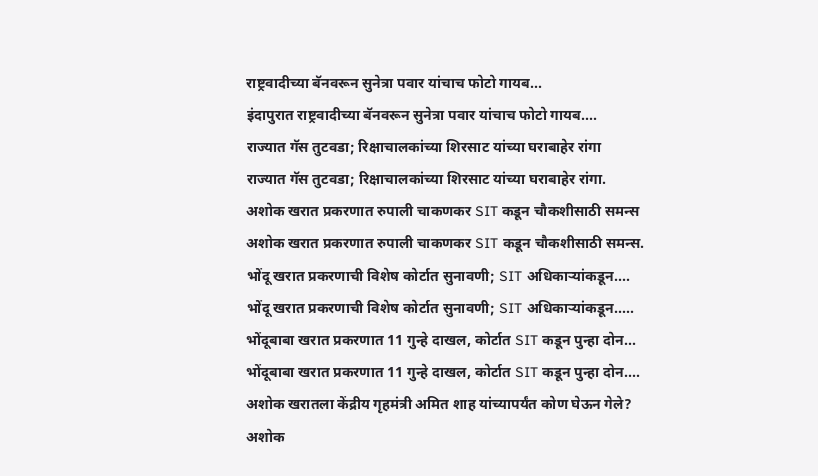राष्ट्रवादीच्या बॅनवरून सुनेत्रा पवार यांचाच फोटो गायब...
इंदापुरात राष्ट्रवादीच्या बॅनवरून सुनेत्रा पवार यांचाच फोटो गायब....
राज्यात गॅस तुटवडा; रिक्षाचालकांच्या शिरसाट यांच्या घराबाहेर रांगा
राज्यात गॅस तुटवडा; रिक्षाचालकांच्या शिरसाट यांच्या घराबाहेर रांगा.
अशोक खरात प्रकरणात रुपाली चाकणकर SIT कडून चौकशीसाठी समन्स
अशोक खरात प्रकरणात रुपाली चाकणकर SIT कडून चौकशीसाठी समन्स.
भोंदू खरात प्रकरणाची विशेष कोर्टात सुनावणी; SIT अधिकाऱ्यांकडून....
भोंदू खरात प्रकरणाची विशेष कोर्टात सुनावणी; SIT अधिकाऱ्यांकडून.....
भोंदूबाबा खरात प्रकरणात 11 गुन्हे दाखल, कोर्टात SIT कडून पुन्हा दोन...
भोंदूबाबा खरात प्रकरणात 11 गुन्हे दाखल, कोर्टात SIT कडून पुन्हा दोन....
अशोक खरातला केंद्रीय गृहमंत्री अमित शाह यांच्यापर्यंत कोण घेऊन गेले?
अशोक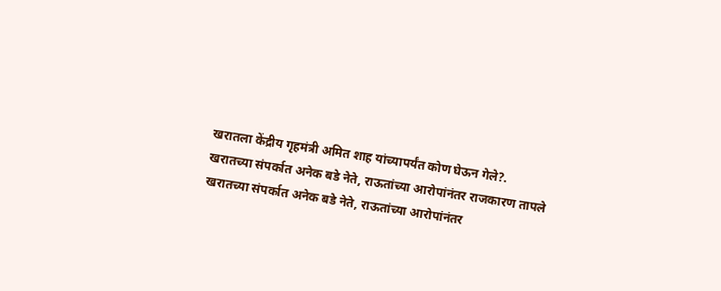खरातला केंद्रीय गृहमंत्री अमित शाह यांच्यापर्यंत कोण घेऊन गेले?.
खरातच्या संपर्कात अनेक बडे नेते, राऊतांच्या आरोपांनंतर राजकारण तापले
खरातच्या संपर्कात अनेक बडे नेते, राऊतांच्या आरोपांनंतर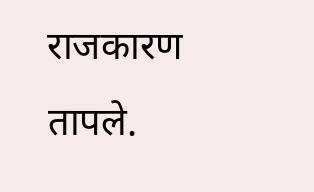राजकारण तापले.